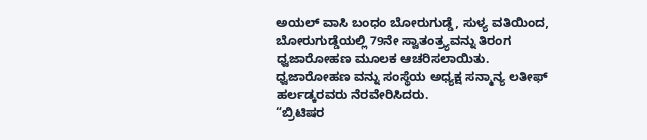ಅಯಲ್ ವಾಸಿ ಬಂಧಂ ಬೋರುಗುಡ್ಡೆ, ಸುಳ್ಯ ವತಿಯಿಂದ, ಬೋರುಗುಡ್ಡೆಯಲ್ಲಿ 79ನೇ ಸ್ವಾತಂತ್ರ್ಯವನ್ನು ತಿರಂಗ ಧ್ವಜಾರೋಹಣ ಮೂಲಕ ಆಚರಿಸಲಾಯಿತು.
ಧ್ವಜಾರೋಹಣ ವನ್ನು ಸಂಸ್ಥೆಯ ಅಧ್ಯಕ್ಷ ಸನ್ಮಾನ್ಯ ಲತೀಫ್ ಹರ್ಲಡ್ಕರವರು ನೆರವೇರಿಸಿದರು.
“ಬ್ರಿಟಿಷರ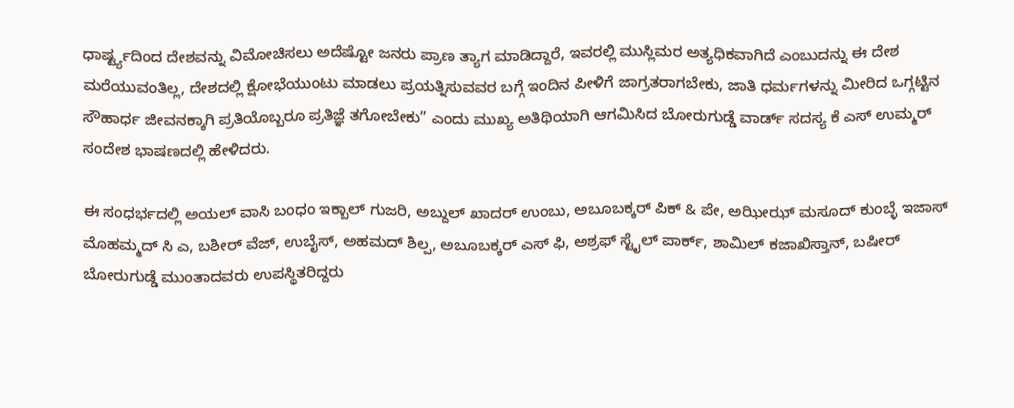ಧಾರ್ಷ್ಟ್ಯದಿಂದ ದೇಶವನ್ನು ವಿಮೋಚಿಸಲು ಅದೆಷ್ಟೋ ಜನರು ಪ್ರಾಣ ತ್ಯಾಗ ಮಾಡಿದ್ದಾರೆ, ಇವರಲ್ಲಿ ಮುಸ್ಲಿಮರ ಅತ್ಯಧಿಕವಾಗಿದೆ ಎಂಬುದನ್ನು ಈ ದೇಶ ಮರೆಯುವಂತಿಲ್ಲ, ದೇಶದಲ್ಲಿ ಕ್ಷೋಭೆಯುಂಟು ಮಾಡಲು ಪ್ರಯತ್ನಿಸುವವರ ಬಗ್ಗೆ ಇಂದಿನ ಪೀಳಿಗೆ ಜಾಗ್ರತರಾಗಬೇಕು, ಜಾತಿ ಧರ್ಮಗಳನ್ನು ಮೀರಿದ ಒಗ್ಗಟ್ಟಿನ ಸೌಹಾರ್ಧ ಜೀವನಕ್ಕಾಗಿ ಪ್ರತಿಯೊಬ್ಬರೂ ಪ್ರತಿಜ್ಞೆ ತಗೋಬೇಕು” ಎಂದು ಮುಖ್ಯ ಅತಿಥಿಯಾಗಿ ಆಗಮಿಸಿದ ಬೋರುಗುಡ್ಡೆ ವಾರ್ಡ್ ಸದಸ್ಯ ಕೆ ಎಸ್ ಉಮ್ಮರ್ ಸಂದೇಶ ಭಾಷಣದಲ್ಲಿ ಹೇಳಿದರು.

ಈ ಸಂಧರ್ಭದಲ್ಲಿ ಅಯಲ್ ವಾಸಿ ಬಂಧಂ ಇಕ್ಬಾಲ್ ಗುಜರಿ, ಅಬ್ದುಲ್ ಖಾದರ್ ಉಂಬು, ಅಬೂಬಕ್ಕರ್ ಪಿಕ್ & ಪೇ, ಅಝೀಝ್ ಮಸೂದ್ ಕುಂಬ್ಳೆ ಇಜಾಸ್ ಮೊಹಮ್ಮದ್ ಸಿ ಎ, ಬಶೀರ್ ವೆಜ್, ಉಬೈಸ್, ಅಹಮದ್ ಶಿಲ್ಪ, ಅಬೂಬಕ್ಕರ್ ಎಸ್ ಫಿ, ಅಶ್ರಫ್ ಸ್ಟೈಲ್ ಪಾರ್ಕ್, ಶಾಮಿಲ್ ಕಜಾಖಿಸ್ತಾನ್, ಬಷೀರ್ ಬೋರುಗುಡ್ಡೆ ಮುಂತಾದವರು ಉಪಸ್ಥಿತರಿದ್ದರು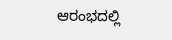ಆರಂಭದಲ್ಲಿ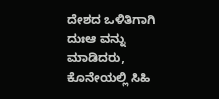ದೇಶದ ಒಳಿತಿಗಾಗಿ ದುಃಆ ವನ್ನು ಮಾಡಿದರು, ಕೊನೇಯಲ್ಲಿ ಸಿಹಿ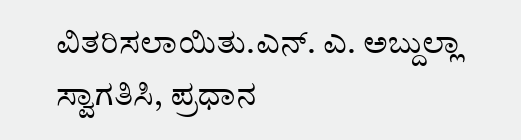ವಿತರಿಸಲಾಯಿತು.ಎನ್. ಎ. ಅಬ್ದುಲ್ಲಾ ಸ್ವಾಗತಿಸಿ, ಪ್ರಧಾನ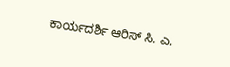ಕಾರ್ಯದರ್ಶಿ ಆರಿಸ್ ಸಿ. ಎ.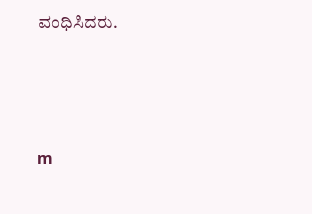ವಂಧಿಸಿದರು.





m